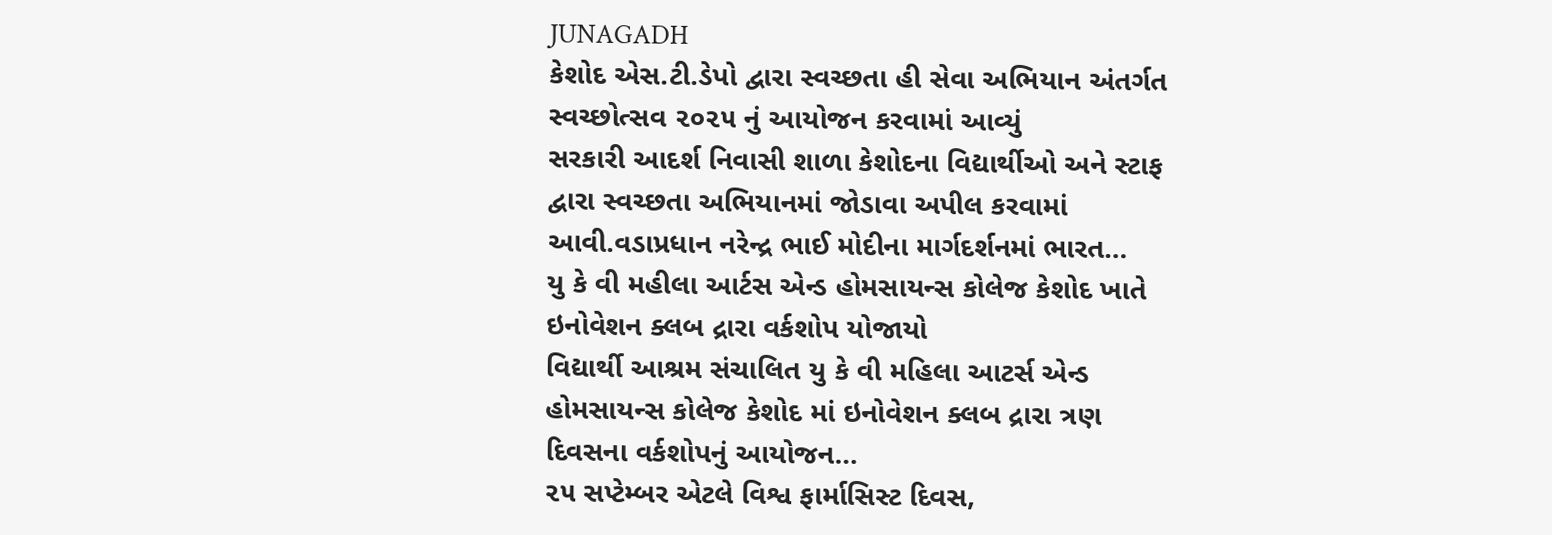JUNAGADH
કેશોદ એસ.ટી.ડેપો દ્વારા સ્વચ્છતા હી સેવા અભિયાન અંતર્ગત સ્વચ્છોત્સવ ૨૦૨૫ નું આયોજન કરવામાં આવ્યું
સરકારી આદર્શ નિવાસી શાળા કેશોદના વિદ્યાર્થીઓ અને સ્ટાફ દ્વારા સ્વચ્છતા અભિયાનમાં જોડાવા અપીલ કરવામાં આવી.વડાપ્રધાન નરેન્દ્ર ભાઈ મોદીના માર્ગદર્શનમાં ભારત…
યુ કે વી મહીલા આર્ટસ એન્ડ હોમસાયન્સ કોલેજ કેશોદ ખાતે ઇનોવેશન ક્લબ દ્રારા વર્કશોપ યોજાયો
વિદ્યાર્થી આશ્રમ સંચાલિત યુ કે વી મહિલા આટર્સ એન્ડ હોમસાયન્સ કોલેજ કેશોદ માં ઇનોવેશન ક્લબ દ્રારા ત્રણ દિવસના વર્કશોપનું આયોજન…
૨૫ સપ્ટેમ્બર એટલે વિશ્વ ફાર્માસિસ્ટ દિવસ,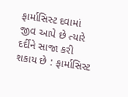ફાર્માસિસ્ટ દવામાં જીવ આપે છે ત્યારે દર્દીને સાજા કરી શકાય છે : ફાર્માસિસ્ટ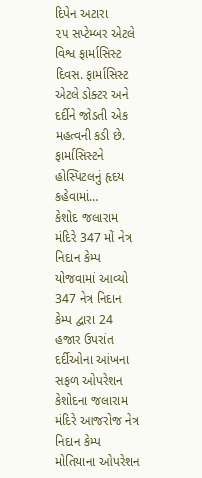દિપેન અટારા
૨૫ સપ્ટેમ્બર એટલે વિશ્વ ફાર્માસિસ્ટ દિવસ. ફાર્માસિસ્ટ એટલે ડોક્ટર અને દર્દીને જોડતી એક મહત્વની કડી છે. ફાર્માસિસ્ટને હોસ્પિટલનું હૃદય કહેવામાં…
કેશોદ જલારામ મંદિરે 347 મોં નેત્ર નિદાન કેમ્પ યોજવામાં આવ્યો 347 નેત્ર નિદાન કેમ્પ દ્વારા 24 હજાર ઉપરાંત દર્દીઓના આંખના સફળ ઓપરેશન
કેશોદના જલારામ મંદિરે આજરોજ નેત્ર નિદાન કેમ્પ મોતિયાના ઓપરેશન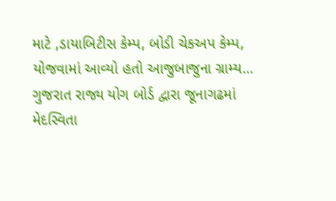માટે ,ડાયાબિટીસ કેમ્પ, બોડી ચેકઅપ કેમ્પ, યોજવામાં આવ્યો હતો આજુબાજુના ગ્રામ્ય…
ગુજરાત રાજ્ય યોગ બોર્ડ દ્વારા જૂનાગઢમાં મેદસ્વિતા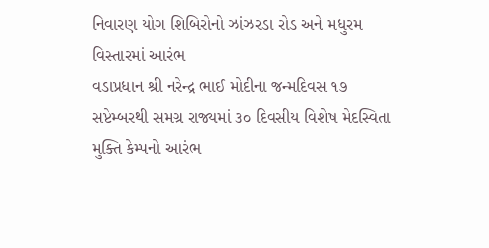નિવારણ યોગ શિબિરોનો ઝાંઝરડા રોડ અને મધુરમ વિસ્તારમાં આરંભ
વડાપ્રધાન શ્રી નરેન્દ્ર ભાઈ મોદીના જન્મદિવસ ૧૭ સપ્ટેમ્બરથી સમગ્ર રાજ્યમાં ૩૦ દિવસીય વિશેષ મેદસ્વિતા મુક્તિ કેમ્પનો આરંભ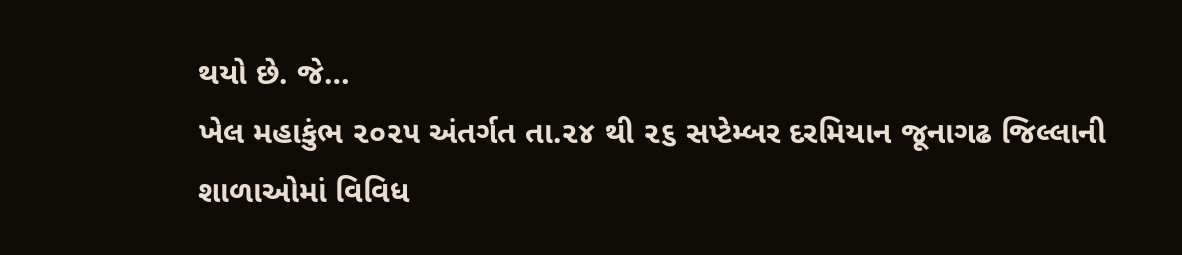થયો છે. જે…
ખેલ મહાકુંભ ૨૦૨૫ અંતર્ગત તા.૨૪ થી ૨૬ સપ્ટેમ્બર દરમિયાન જૂનાગઢ જિલ્લાની શાળાઓમાં વિવિધ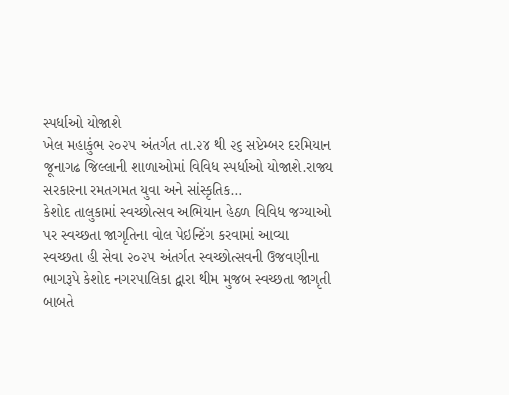સ્પર્ધાઓ યોજાશે
ખેલ મહાકુંભ ૨૦૨૫ અંતર્ગત તા.૨૪ થી ૨૬ સપ્ટેમ્બર દરમિયાન જૂનાગઢ જિલ્લાની શાળાઓમાં વિવિધ સ્પર્ધાઓ યોજાશે.રાજ્ય સરકારના રમતગમત યુવા અને સાંસ્કૃતિક…
કેશોદ તાલુકામાં સ્વચ્છોત્સવ અભિયાન હેઠળ વિવિધ જગ્યાઓ પર સ્વચ્છતા જાગૃતિના વોલ પેઇન્ટિંગ કરવામાં આવ્યા
સ્વચ્છતા હી સેવા ૨૦૨૫ અંતર્ગત સ્વચ્છોત્સવની ઉજવણીના ભાગરૂપે કેશોદ નગરપાલિકા દ્વારા થીમ મુજબ સ્વચ્છતા જાગૃતી બાબતે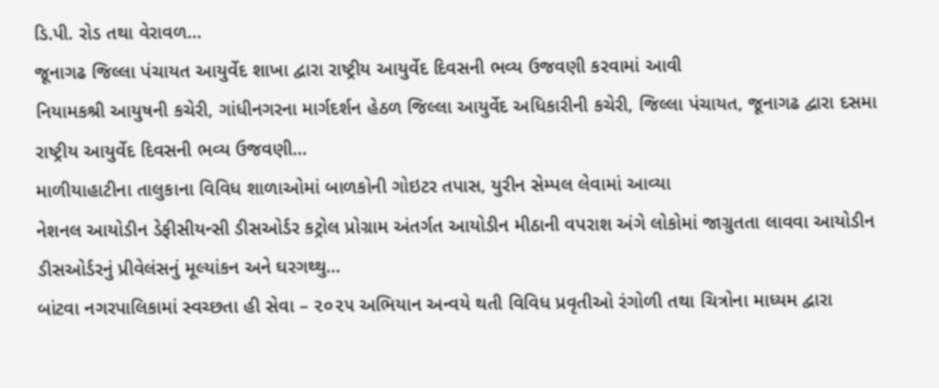ડિ.પી. રોડ તથા વેરાવળ…
જૂનાગઢ જિલ્લા પંચાયત આયુર્વેદ શાખા દ્વારા રાષ્ટ્રીય આયુર્વેદ દિવસની ભવ્ય ઉજવણી કરવામાં આવી
નિયામકશ્રી આયુષની કચેરી, ગાંધીનગરના માર્ગદર્શન હેઠળ જિલ્લા આયુર્વેદ અધિકારીની કચેરી, જિલ્લા પંચાયત, જૂનાગઢ દ્વારા દસમા રાષ્ટ્રીય આયુર્વેદ દિવસની ભવ્ય ઉજવણી…
માળીયાહાટીના તાલુકાના વિવિધ શાળાઓમાં બાળકોની ગોઇટર તપાસ, યુરીન સેમ્પલ લેવામાં આવ્યા
નેશનલ આયોડીન ડેફીસીયન્સી ડીસઓર્ડર કટ્રોલ પ્રોગ્રામ અંતર્ગત આયોડીન મીઠાની વપરાશ અંગે લોકોમાં જાગ્રુતતા લાવવા આયોડીન ડીસઓર્ડરનું પ્રીવેલંસનું મૂલ્યાંકન અને ઘરગથ્થુ…
બાંટવા નગરપાલિકામાં સ્વચ્છતા હી સેવા – ૨૦૨૫ અભિયાન અન્વયે થતી વિવિધ પ્રવૃતીઓ રંગોળી તથા ચિત્રોના માધ્યમ દ્વારા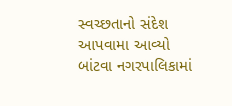સ્વચ્છતાનો સંદેશ આપવામા આવ્યો
બાંટવા નગરપાલિકામાં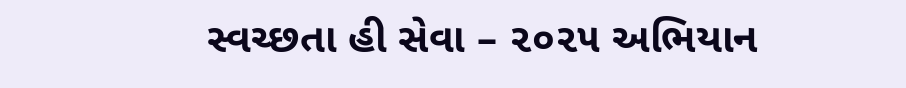સ્વચ્છતા હી સેવા – ૨૦૨૫ અભિયાન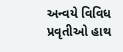અન્વયે વિવિધ પ્રવૃતીઓ હાથ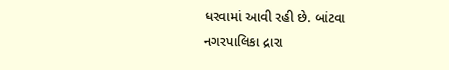ધરવામાં આવી રહી છે. બાંટવા નગરપાલિકા દ્રારા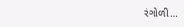રંગોળી…